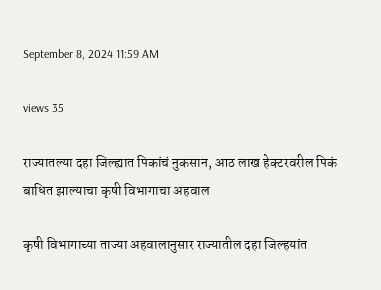September 8, 2024 11:59 AM

views 35

राज्यातल्या दहा जिल्ह्यात पिकांचं नुकसान, आठ लाख हेक्टरवरील पिकं बाधित झाल्याचा कृषी विभागाचा अहवाल

कृषी विभागाच्या ताज्या अहवालानुसार राज्यातील दहा जिल्हयांत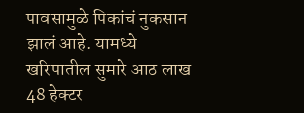पावसामुळे पिकांचं नुकसान झालं आहे. यामध्ये खरिपातील सुमारे आठ लाख 48 हेक्टर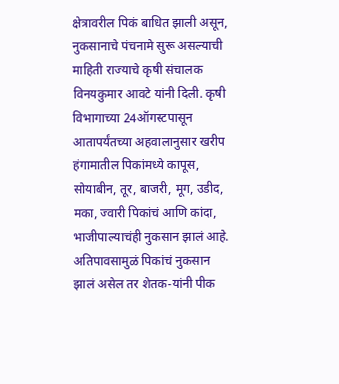क्षेत्रावरील पिकं बाधित झाली असून, नुकसानाचे पंचनामे सुरू असल्याची माहिती राज्याचे कृषी संचालक विनयकुमार आवटे यांनी दिली. कृषी विभागाच्या 24ऑगस्टपासून आतापर्यंतच्या अहवालानुसार खरीप हंगामातील पिकांमध्ये कापूस, सोयाबीन, तूर, बाजरी, मूग, उडीद, मका, ज्वारी पिकांचं आणि कांदा, भाजीपाल्याचंही नुकसान झालं आहे. अतिपावसामुळं पिकांचं नुकसान झालं असेल तर शेतक-यांनी पीक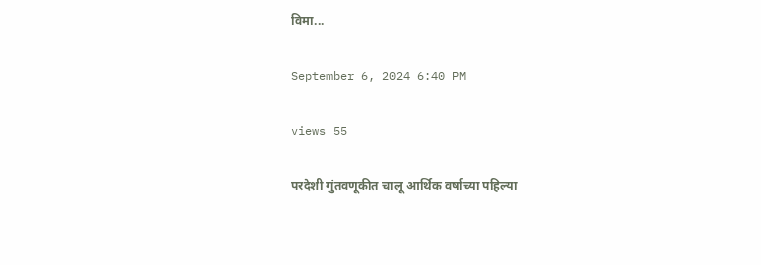विमा...

September 6, 2024 6:40 PM

views 55

परदेशी गुंतवणूकीत चालू आर्थिक वर्षाच्या पहिल्या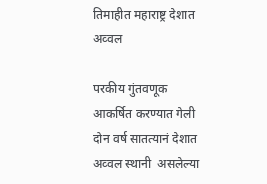तिमाहीत महाराष्ट्र देशात अव्वल

परकीय गुंतवणूक आकर्षित करण्यात गेली दोन वर्ष सातत्यानं देशात अव्वल स्थानी  असलेल्या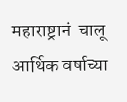महाराष्ट्रानं  चालू  आर्थिक वर्षाच्या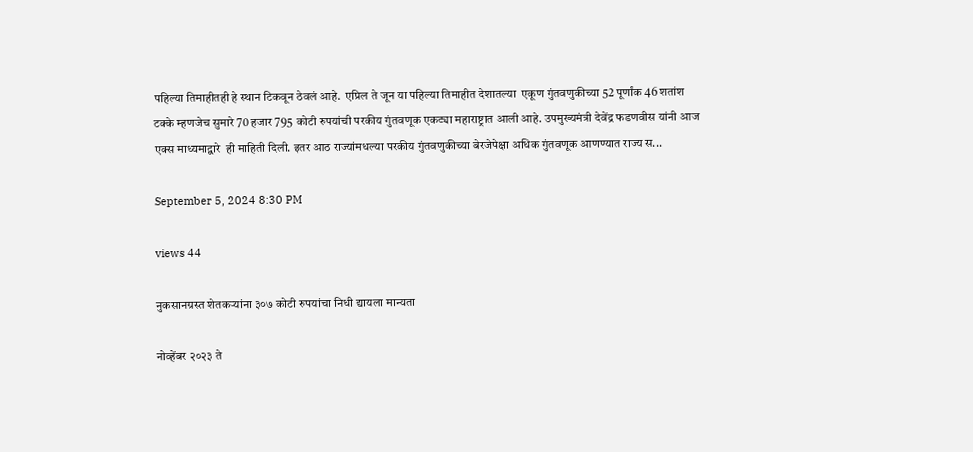पहिल्या तिमाहीतही हे स्थान टिकवून ठेवलं आहे.  एप्रिल ते जून या पहिल्या तिमाहीत देशातल्या  एकूण गुंतवणुकीच्या 52 पूर्णांक 46 शतांश टक्के म्हणजेच सुमारे 70 हजार 795 कोटी रुपयांची परकीय गुंतवणूक एकट्या महाराष्ट्रात आली आहे. उपमुख्यमंत्री देवेंद्र फडणवीस यांनी आज एक्स माध्यमाद्वारे  ही माहिती दिली. इतर आठ राज्यांमधल्या परकीय गुंतवणुकीच्या बेरजेपेक्षा अधिक गुंतवणूक आणण्यात राज्य स...

September 5, 2024 8:30 PM

views 44

नुकसानग्रस्त शेतकऱ्यांना ३०७ कोटी रुपयांचा निधी द्यायला मान्यता

नोव्हेंबर २०२३ ते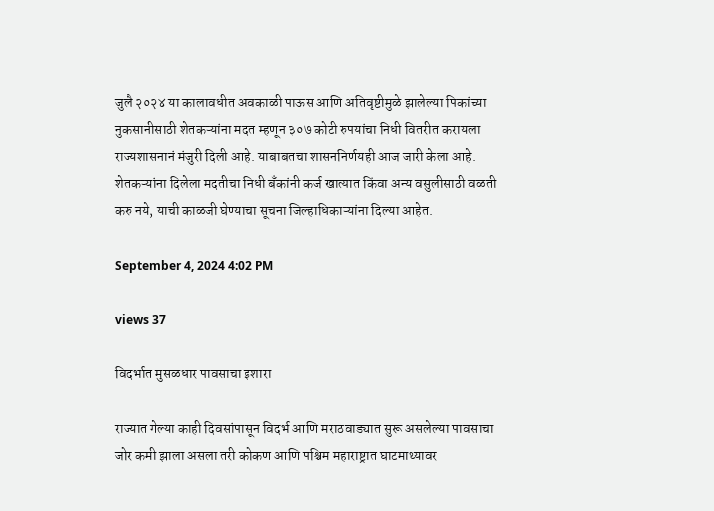जुलै २०२४ या कालावधीत अवकाळी पाऊस आणि अतिवृष्टीमुळे झालेल्या पिकांच्या नुकसानीसाठी शेतकऱ्यांना मदत म्हणून ३०७ कोटी रुपयांचा निधी वितरीत करायला राज्यशासनानं मंजुरी दिली आहे. याबाबतचा शासननिर्णयही आज जारी केला आहे. शेतकऱ्यांना दिलेला मदतीचा निधी बँकांनी कर्ज खात्यात किंवा अन्य वसुलीसाठी वळती करु नये, याची काळजी घेण्याचा सूचना जिल्हाधिकाऱ्यांना दिल्या आहेत.

September 4, 2024 4:02 PM

views 37

विदर्भात मुसळधार पावसाचा इशारा

राज्यात गेल्या काही दिवसांपासून विदर्भ आणि मराठवाड्यात सुरू असलेल्या पावसाचा जोर कमी झाला असला तरी कोकण आणि पश्चिम महाराष्ट्रात घाटमाथ्यावर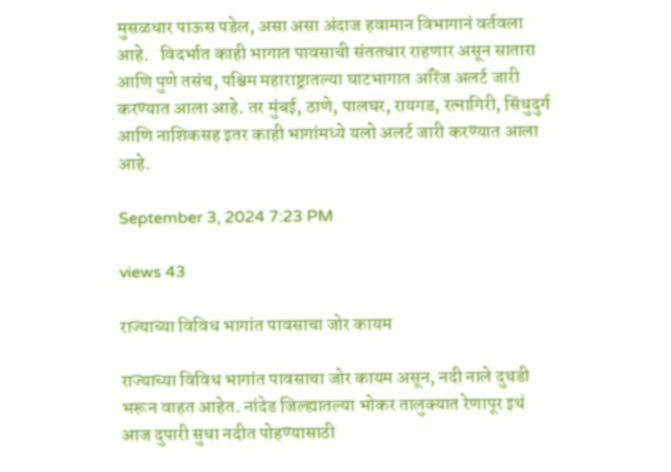मुसळधार पाऊस पडेल, असा असा अंदाज हवामान विभागानं वर्तवला आहे.   विदर्भात काही भागात पावसाची संततधार राहणार असून सातारा आणि पुणे तसंच, पश्चिम महाराष्ट्रातल्या घाटभागात ऑरेंज अलर्ट जारी करण्यात आला आहे. तर मुंबई, ठाणे, पालघर, रायगड, रत्नागिरी, सिंधुदुर्ग आणि नाशिकसह इतर काही भागांमध्ये यलो अलर्ट जारी करण्यात आला आहे.

September 3, 2024 7:23 PM

views 43

राज्याच्या विविध भागांत पावसाचा जोर कायम

राज्याच्या विविध भागांत पावसाचा जोर कायम असून, नदी नाले दुथडी भरून वाहत आहेत. नांदेड जिल्ह्यातल्या भोकर तालुक्यात रेणापूर इथं आज दुपारी सुधा नदीत पोहण्यासाठी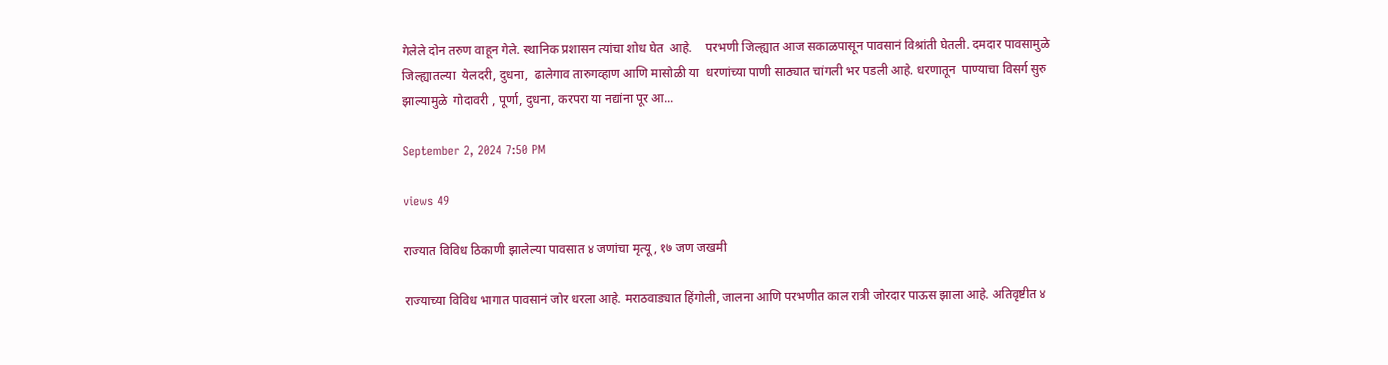गेलेले दोन तरुण वाहून गेले. स्थानिक प्रशासन त्यांचा शोध घेत  आहे.    परभणी जिल्ह्यात आज सकाळपासून पावसानं विश्रांती घेतली. दमदार पावसामुळे जिल्ह्यातल्या  येलदरी, दुधना,  ढालेगाव तारुगव्हाण आणि मासोळी या  धरणांच्या पाणी साठ्यात चांगली भर पडली आहे. धरणातून  पाण्याचा विसर्ग सुरु झाल्यामुळे  गोदावरी , पूर्णा, दुधना, करपरा या नद्यांना पूर आ...

September 2, 2024 7:50 PM

views 49

राज्यात विविध ठिकाणी झालेल्या पावसात ४ जणांचा मृत्यू, १७ जण जखमी

राज्याच्या विविध भागात पावसानं जोर धरला आहे. मराठवाड्यात हिंगोली, जालना आणि परभणीत काल रात्री जोरदार पाऊस झाला आहे. अतिवृष्टीत ४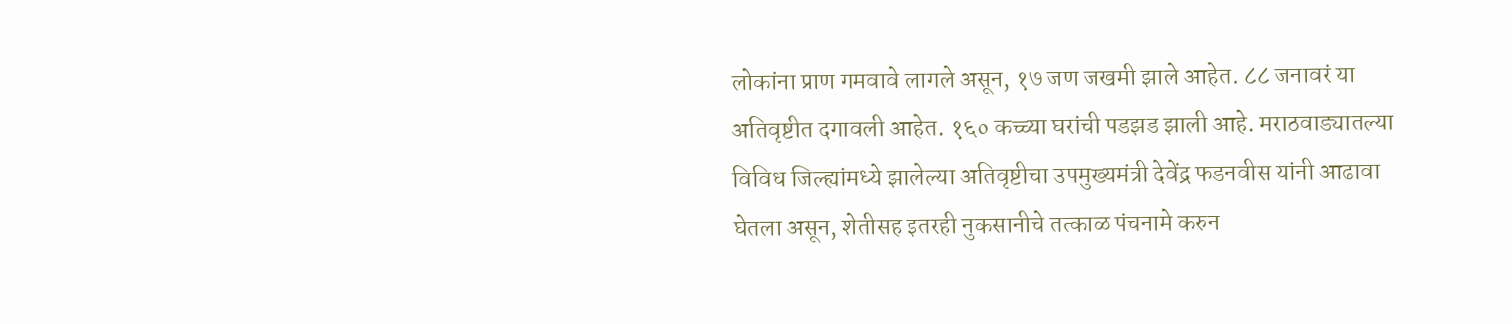लोकांना प्राण गमवावे लागले असून, १७ जण जखमी झाले आहेत. ८८ जनावरं या अतिवृष्टीत दगावली आहेत. १६० कच्च्या घरांची पडझड झाली आहे. मराठवाड्यातल्या विविध जिल्ह्यांमध्ये झालेल्या अतिवृष्टीचा उपमुख्यमंत्री देवेंद्र फडनवीस यांनी आढावा घेतला असून, शेतीसह इतरही नुकसानीचे तत्काळ पंचनामे करुन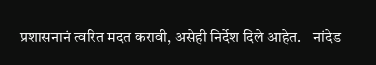प्रशासनानं त्वरित मदत करावी, असेही निर्देश दिले आहेत.    नांदेड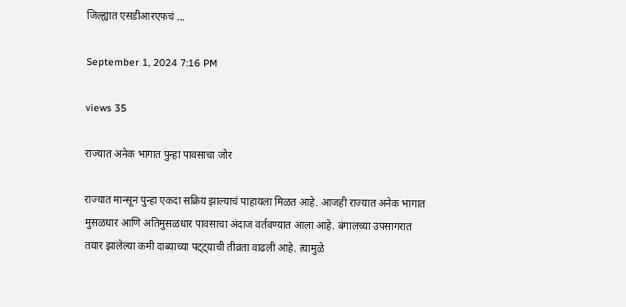जिल्ह्यात एसडीआरएफचं ...

September 1, 2024 7:16 PM

views 35

राज्यात अनेक भागात पुन्हा पावसाचा जोर

राज्यात मान्सून पुन्हा एकदा सक्रिय झाल्याचं पाहायला मिळत आहे. आजही राज्यात अनेक भागात मुसळधार आणि अतिमुसळधार पावसाचा अंदाज वर्तवण्यात आला आहे. बंगालच्या उपसागरात तयार झालेल्या कमी दाब्याच्या पट्ट्याची तीव्रता वाढली आहे. त्यामुळे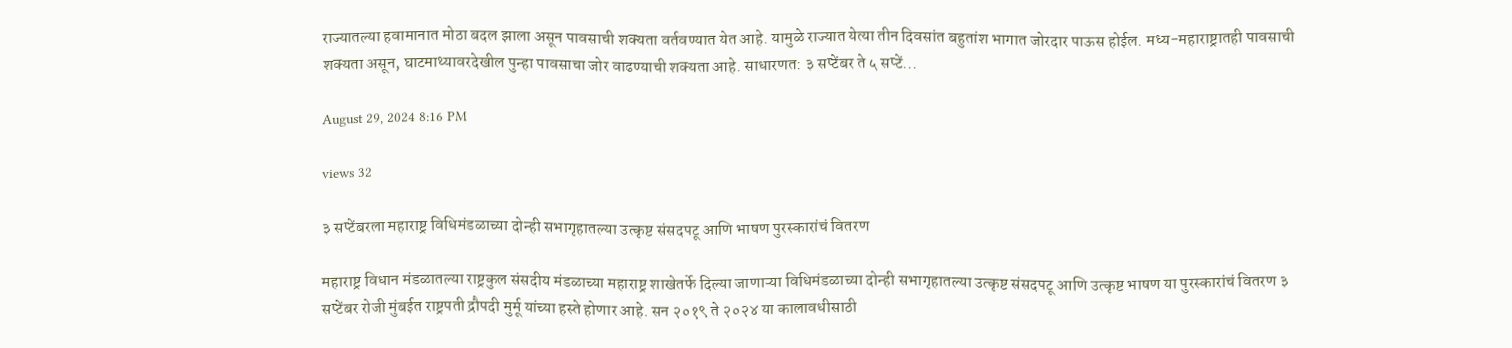राज्यातल्या हवामानात मोठा बदल झाला असून पावसाची शक्यता वर्तवण्यात येत आहे. यामुळे राज्यात येत्या तीन दिवसांत बहुतांश भागात जोरदार पाऊस होईल. मध्य-महाराष्ट्रातही पावसाची शक्यता असून, घाटमाथ्यावरदेखील पुन्हा पावसाचा जोर वाढण्याची शक्यता आहे. साधारणत: ३ सप्टेंबर ते ५ सप्टें...

August 29, 2024 8:16 PM

views 32

३ सप्टेंबरला महाराष्ट्र विधिमंडळाच्या दोन्ही सभागृहातल्या उत्कृष्ट संसदपटू आणि भाषण पुरस्कारांचं वितरण

महाराष्ट्र विधान मंडळातल्या राष्ट्रकुल संसदीय मंडळाच्या महाराष्ट्र शाखेतर्फे दिल्या जाणाऱ्या विधिमंडळाच्या दोन्ही सभागृहातल्या उत्कृष्ट संसदपटू आणि उत्कृष्ट भाषण या पुरस्कारांचं वितरण ३ सप्टेंबर रोजी मुंबईत राष्ट्रपती द्रौपदी मुर्मू यांच्या हस्ते होणार आहे. सन २०१९ ते २०२४ या कालावधीसाठी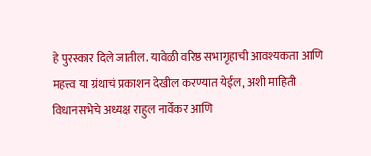हे पुरस्कार दिले जातील. यावेळी वरिष्ठ सभागृहाची आवश्यकता आणि महत्त्व या ग्रंथाचं प्रकाशन देखील करण्यात येईल, अशी माहिती विधानसभेचे अध्यक्ष राहुल नार्वेकर आणि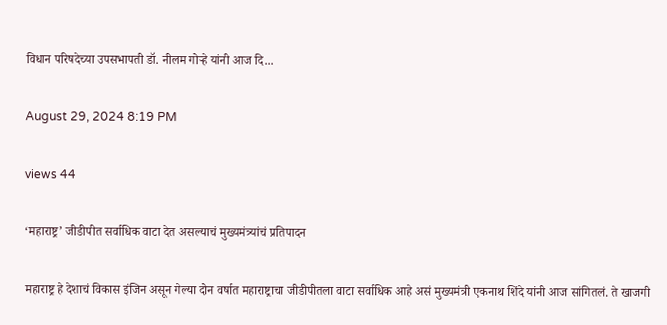विधान परिषदेच्या उपसभापती डॉ. नीलम गोऱ्हे यांनी आज दि...

August 29, 2024 8:19 PM

views 44

‘महाराष्ट्र’ जीडीपीत सर्वाधिक वाटा देत असल्याचं मुख्यमंत्र्यांचं प्रतिपादन

महाराष्ट्र हे देशाचं विकास इंजिन असून गेल्या दोन वर्षात महाराष्ट्राचा जीडीपीतला वाटा सर्वाधिक आहे असं मुख्यमंत्री एकनाथ शिंदे यांनी आज सांगितलं. ते खाजगी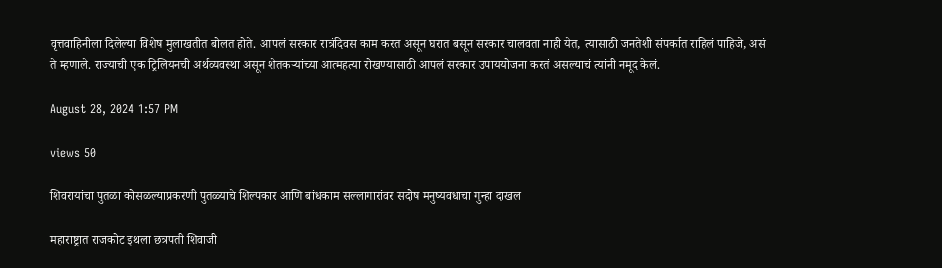वृत्तवाहिनीला दिलेल्या विशेष मुलाखतीत बोलत होते. आपलं सरकार रात्रंदिवस काम करत असून घरात बसून सरकार चालवता नाही येत, त्यासाठी जनतेशी संपर्कात राहिलं पाहिजे, असं ते म्हणाले. राज्याची एक ट्रिलियनची अर्थव्यवस्था असून शेतकऱ्यांच्या आत्महत्या रोखण्यासाठी आपलं सरकार उपाययोजना करतं असल्याचं त्यांनी नमूद केलं.

August 28, 2024 1:57 PM

views 50

शिवरायांचा पुतळा कोसळल्याप्रकरणी पुतळ्याचे शिल्पकार आणि बांधकाम सल्लागारांवर सदोष मनुष्यवधाचा गुन्हा दाखल

महाराष्ट्रात राजकोट इथला छत्रपती शिवाजी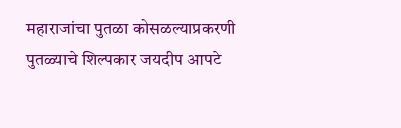महाराजांचा पुतळा कोसळल्याप्रकरणी पुतळ्याचे शिल्पकार जयदीप आपटे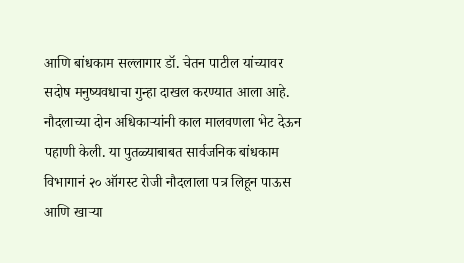आणि बांधकाम सल्लागार डॉ. चेतन पाटील यांच्यावर सदोष मनुष्यवधाचा गुन्हा दाखल करण्यात आला आहे. नौदलाच्या दोन अधिकाऱ्यांनी काल मालवणला भेट देऊन पहाणी केली. या पुतळ्याबाबत सार्वजनिक बांधकाम विभागानं २० ऑगस्ट रोजी नौदलाला पत्र लिहून पाऊस आणि खाऱ्या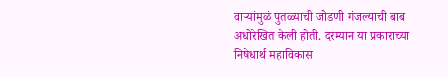वाऱ्यांमुळं पुतळ्याची जोडणी गंजल्याची बाब अधोरेखित केली होती. दरम्यान या प्रकाराच्या निषेधार्थ महाविकास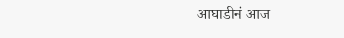आघाडीनं आज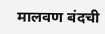मालवण बंदची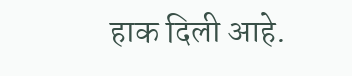हाक दिली आहे.